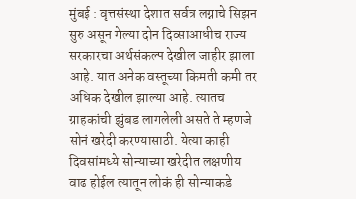मुंबई : वृत्तसंस्था देशात सर्वत्र लग्नाचे सिझन सुरु असून गेल्या दोन दिव्साआधीच राज्य सरकारचा अर्थसंकल्प देखील जाहीर झाला आहे. यात अनेक वस्तूच्या किमती कमी तर अधिक देखील झाल्या आहे. त्यातच ग्राहकांची झुंबड लागलेली असते ते म्हणजे सोनं खरेदी करण्यासाठी. येत्या काही दिवसांमध्ये सोन्याच्या खरेदीत लक्षणीय वाढ होईल त्यातून लोकं ही सोन्याकडे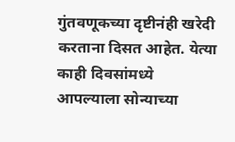गुंतवणूकच्या दृष्टीनंही खरेदी करताना दिसत आहेत. येत्या काही दिवसांमध्ये आपल्याला सोन्याच्या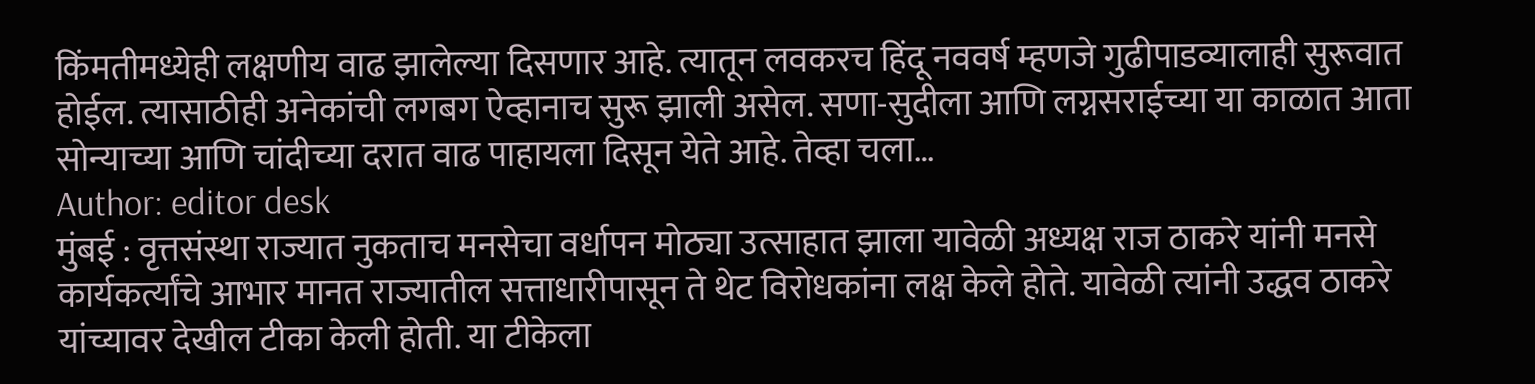किंमतीमध्येही लक्षणीय वाढ झालेल्या दिसणार आहे. त्यातून लवकरच हिंदू नववर्ष म्हणजे गुढीपाडव्यालाही सुरूवात होईल. त्यासाठीही अनेकांची लगबग ऐव्हानाच सुरू झाली असेल. सणा-सुदीला आणि लग्नसराईच्या या काळात आता सोन्याच्या आणि चांदीच्या दरात वाढ पाहायला दिसून येते आहे. तेव्हा चला…
Author: editor desk
मुंबई : वृत्तसंस्था राज्यात नुकताच मनसेचा वर्धापन मोठ्या उत्साहात झाला यावेळी अध्यक्ष राज ठाकरे यांनी मनसे कार्यकर्त्यांचे आभार मानत राज्यातील सत्ताधारीपासून ते थेट विरोधकांना लक्ष केले होते. यावेळी त्यांनी उद्धव ठाकरे यांच्यावर देखील टीका केली होती. या टीकेला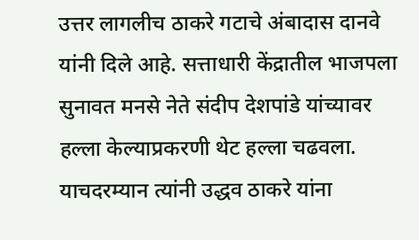उत्तर लागलीच ठाकरे गटाचे अंबादास दानवे यांनी दिले आहे. सत्ताधारी केंद्रातील भाजपला सुनावत मनसे नेते संदीप देशपांडे यांच्यावर हल्ला केल्याप्रकरणी थेट हल्ला चढवला. याचदरम्यान त्यांनी उद्धव ठाकरे यांना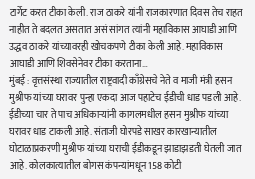टार्गेट करत टीका केली. राज ठाकरे यांनी राजकारणात दिवस तेच राहत नाहीत ते बदलत असतात असं सांगत त्यांनी महाविकास आघाडी आणि उद्धव ठाकरे यांच्यावरही खोचकपणे टीका केली आहे. महाविकास आघाडी आणि शिवसेनेवर टीका करताना…
मुंबई : वृत्तसंस्था राज्यातील राष्ट्रवादी काँग्रेसचे नेते व माजी मंत्री हसन मुश्रीफ यांच्या घरावर पुन्हा एकदा आज पहाटेच ईडीची धाड पडली आहे. ईडीच्या चार ते पाच अधिकाऱ्यांनी कागलमधील हसन मुश्रीफ यांच्या घरावर धाड टाकली आहे. संताजी घोरपडे साखर कारखान्यातील घोटाळाप्रकरणी मुश्रीफ यांच्या घराची ईडीकडून झाडाझडती घेतली जात आहे. कोलकात्यातील बोगस कंपन्यांमधून 158 कोटी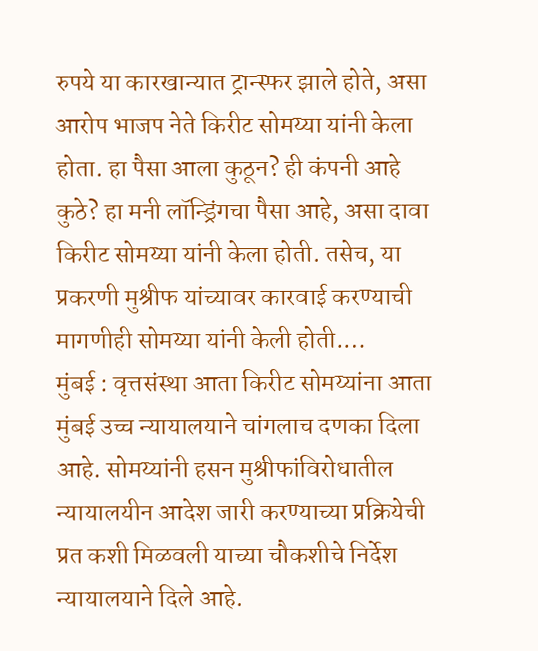रुपये या कारखान्यात ट्रान्स्फर झाले होते, असा आरोप भाजप नेते किरीट सोमय्या यांनी केला होता. हा पैसा आला कुठून? ही कंपनी आहे कुठे? हा मनी लॉन्ड्रिंगचा पैसा आहे, असा दावा किरीट सोमय्या यांनी केला होती. तसेच, या प्रकरणी मुश्रीफ यांच्यावर कारवाई करण्याची मागणीही सोमय्या यांनी केली होती.…
मुंबई : वृत्तसंस्था आता किरीट सोमय्यांना आता मुंबई उच्च न्यायालयाने चांगलाच दणका दिला आहे. सोमय्यांनी हसन मुश्रीफांविरोधातील न्यायालयीन आदेश जारी करण्याच्या प्रक्रियेची प्रत कशी मिळवली याच्या चौकशीचे निर्देश न्यायालयाने दिले आहे.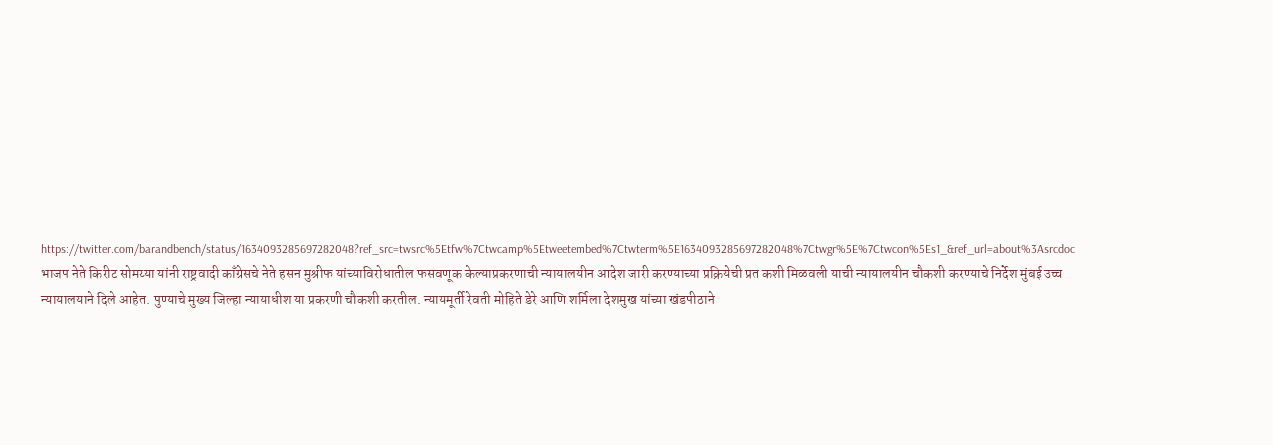https://twitter.com/barandbench/status/1634093285697282048?ref_src=twsrc%5Etfw%7Ctwcamp%5Etweetembed%7Ctwterm%5E1634093285697282048%7Ctwgr%5E%7Ctwcon%5Es1_&ref_url=about%3Asrcdoc भाजप नेते किरीट सोमय्या यांनी राष्ट्रवादी काँग्रेसचे नेते हसन मुश्रीफ यांच्याविरोधातील फसवणूक केल्याप्रकरणाची न्यायालयीन आदेश जारी करण्याच्या प्रक्रियेची प्रत कशी मिळवली याची न्यायालयीन चौकशी करण्याचे निर्देश मुंबई उच्च न्यायालयाने दिले आहेत. पुण्याचे मुख्य जिल्हा न्यायाधीश या प्रकरणी चौकशी करतील. न्यायमूर्ती रेवती मोहिते डेरे आणि शर्मिला देशमुख यांच्या खंडपीठाने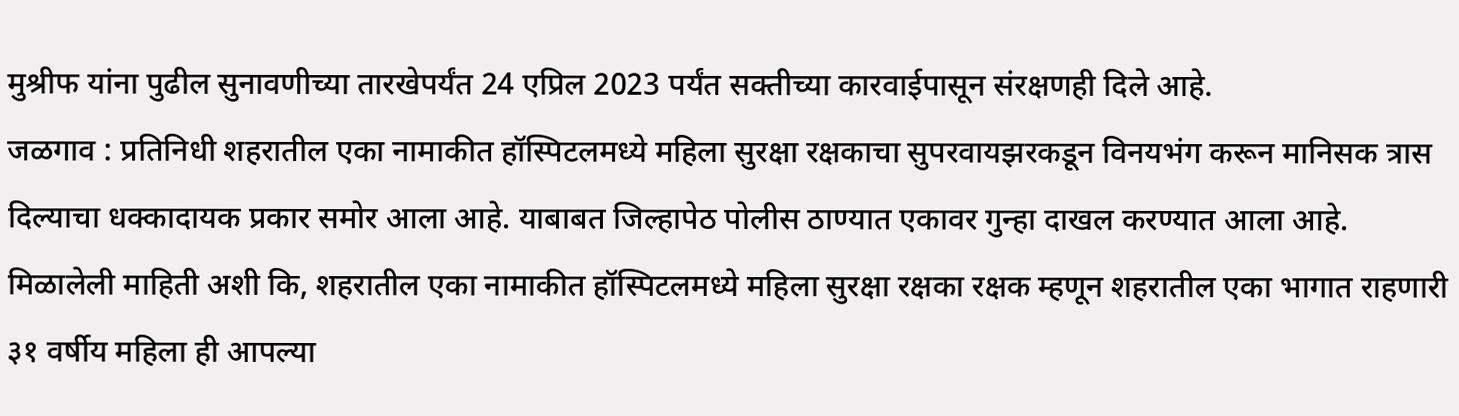मुश्रीफ यांना पुढील सुनावणीच्या तारखेपर्यंत 24 एप्रिल 2023 पर्यंत सक्तीच्या कारवाईपासून संरक्षणही दिले आहे.
जळगाव : प्रतिनिधी शहरातील एका नामाकीत हॉस्पिटलमध्ये महिला सुरक्षा रक्षकाचा सुपरवायझरकडून विनयभंग करून मानिसक त्रास दिल्याचा धक्कादायक प्रकार समोर आला आहे. याबाबत जिल्हापेठ पोलीस ठाण्यात एकावर गुन्हा दाखल करण्यात आला आहे. मिळालेली माहिती अशी कि, शहरातील एका नामाकीत हॉस्पिटलमध्ये महिला सुरक्षा रक्षका रक्षक म्हणून शहरातील एका भागात राहणारी ३१ वर्षीय महिला ही आपल्या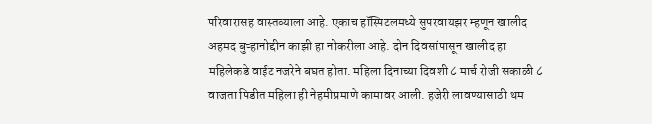परिवारासह वास्तव्याला आहे. एकाच हॉस्पिटलमध्ये सुपरवायझर म्हणून खालीद अहमद बुऱ्हानोद्दीन काझी हा नोकरीला आहे. दोन दिवसांपासून खालीद हा महिलेकडे वाईट नजरेने बघत होता. महिला दिनाच्या दिवशी ८ मार्च रोजी सकाळी ८ वाजता पिडीत महिला ही नेहमीप्रमाणे कामावर आली. हजेरी लावण्यासाठी थम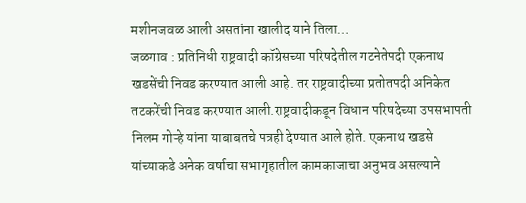मशीनजवळ आली असतांना खालीद याने तिला…
जळगाव : प्रतिनिधी राष्ट्रवादी कॉग्रेसच्या परिषदेतील गटनेतेपदी एकनाथ खडसेंची निवड करण्यात आली आहे. तर राष्ट्रवादीच्या प्रतोतपदी अनिकेत तटकरेंची निवड करण्यात आली.राष्ट्रवादीकडून विधान परिषदेच्या उपसभापती निलम गोऱ्हे यांना याबाबतचे पत्रही देण्यात आले होते. एकनाथ खडसे यांच्याकडे अनेक वर्षाचा सभागृहातील कामकाजाचा अनुभव असल्याने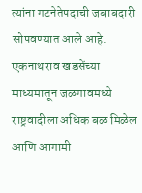त्यांना गटनेतेपदाची जबाबदारी सोपवण्यात आले आहे. एकनाथराव खडसेंच्या माध्यमातून जळगावमध्ये राष्ट्रवादीला अधिक बळ मिळेल आणि आगामी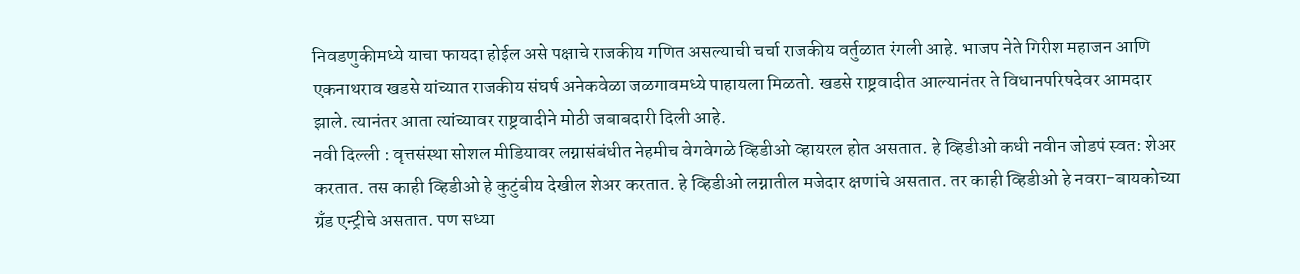निवडणुकीमध्ये याचा फायदा होईल असे पक्षाचे राजकीय गणित असल्याची चर्चा राजकीय वर्तुळात रंगली आहे. भाजप नेते गिरीश महाजन आणि एकनाथराव खडसे यांच्यात राजकीय संघर्ष अनेकवेळा जळगावमध्ये पाहायला मिळतो. खडसे राष्ट्रवादीत आल्यानंतर ते विधानपरिषदेवर आमदार झाले. त्यानंतर आता त्यांच्यावर राष्ट्रवादीने मोठी जबाबदारी दिली आहे.
नवी दिल्ली : वृत्तसंस्था सोशल मीडियावर लग्नासंबंधीत नेहमीच वेगवेगळे व्हिडीओ व्हायरल होत असतात. हे व्हिडीओ कधी नवीन जोडपं स्वत: शेअर करतात. तस काही व्हिडीओ हे कुटुंबीय देखील शेअर करतात. हे व्हिडीओ लग्नातील मजेदार क्षणांचे असतात. तर काही व्हिडीओ हे नवरा-बायकोच्या ग्रँड एन्ट्रीचे असतात. पण सध्या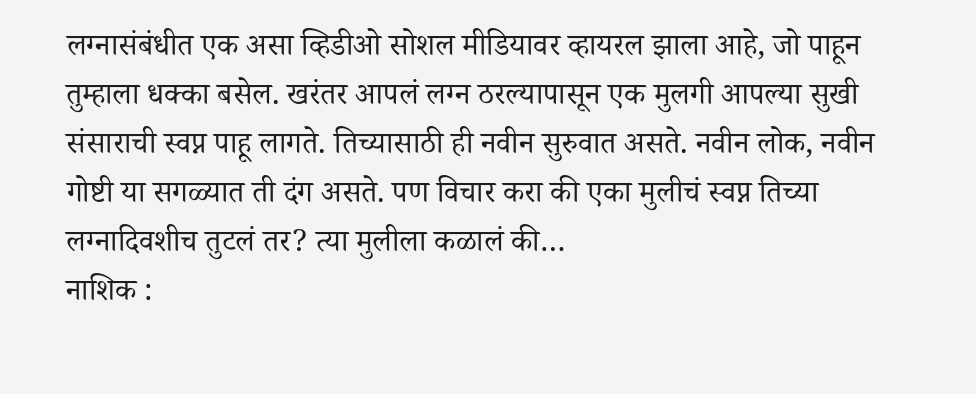लग्नासंबंधीत एक असा व्हिडीओ सोशल मीडियावर व्हायरल झाला आहे, जो पाहून तुम्हाला धक्का बसेल. खरंतर आपलं लग्न ठरल्यापासून एक मुलगी आपल्या सुखी संसाराची स्वप्न पाहू लागते. तिच्यासाठी ही नवीन सुरुवात असते. नवीन लोक, नवीन गोष्टी या सगळ्यात ती दंग असते. पण विचार करा की एका मुलीचं स्वप्न तिच्या लग्नादिवशीच तुटलं तर? त्या मुलीला कळालं की…
नाशिक :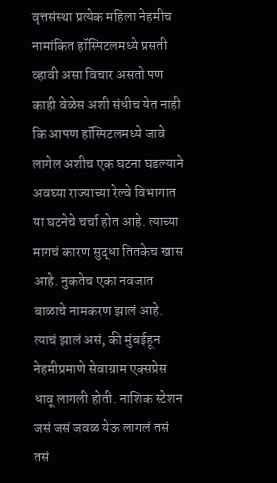वृत्तसंस्था प्रत्येक महिला नेहमीच नामांकित हॉस्पिटलमध्ये प्रसती व्हावी असा विचार असतो पण काही वेळेस अशी संधीच येत नाही कि आपण हॉस्पिटलमध्ये जावे लागेल अशीच एक घटना घडल्याने अवघ्या राज्याच्या रेल्वे विभागात या घटनेचे चर्चा होत आहे. त्याच्या मागचं कारण सुद्धा तितकेच खास आहे. नुकतेच एका नवजात बाळाचे नामकरण झालं आहे. त्याचं झालं असं, की मुंबईहून नेहमीप्रमाणे सेवाग्राम एक्सप्रेस धावू लागली होती. नाशिक स्टेशन जसं जसं जवळ येऊ लागलं तसं तसं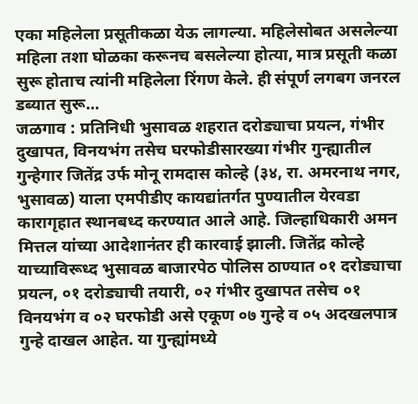एका महिलेला प्रसूतीकळा येऊ लागल्या. महिलेसोबत असलेल्या महिला तशा घोळका करूनच बसलेल्या होत्या, मात्र प्रसूती कळा सुरू होताच त्यांनी महिलेला रिंगण केले. ही संपूर्ण लगबग जनरल डब्यात सुरू…
जळगाव : प्रतिनिधी भुसावळ शहरात दरोड्याचा प्रयत्न, गंभीर दुखापत, विनयभंग तसेच घरफोडीसारख्या गंभीर गुन्ह्यातील गुन्हेगार जितेंद्र उर्फ मोनू रामदास कोल्हे (३४, रा. अमरनाथ नगर, भुसावळ) याला एमपीडीए कायद्यांतर्गत पुण्यातील येरवडा कारागृहात स्थानबध्द करण्यात आले आहे. जिल्हाधिकारी अमन मित्तल यांच्या आदेशानंतर ही कारवाई झाली. जितेंद्र कोल्हे याच्याविरूध्द भुसावळ बाजारपेठ पोलिस ठाण्यात ०१ दरोड्याचा प्रयत्न, ०१ दरोड्याची तयारी, ०२ गंभीर दुखापत तसेच ०१ विनयभंग व ०२ घरफोडी असे एकूण ०७ गुन्हे व ०५ अदखलपात्र गुन्हे दाखल आहेत. या गुन्ह्यांमध्ये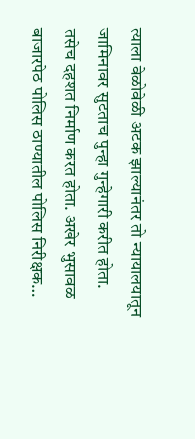त्याला वेळोवेळी अटक झाल्यानंतर तो न्यायालयातून जामिनावर सुटताच पुन्हा गुन्हेगारी करीत होता. तसेच दहशत निर्माण करत होता. अखेर भुसावळ बाजारपेठ पोलिस ठाण्यातील पोलिस निरीक्षक…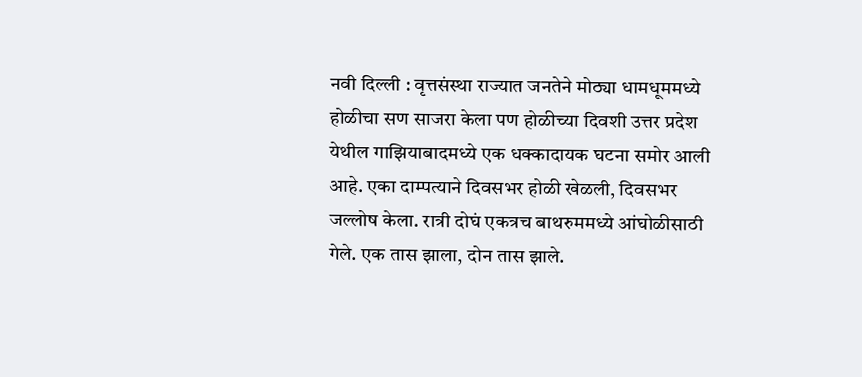नवी दिल्ली : वृत्तसंस्था राज्यात जनतेने मोठ्या धामधूममध्ये होळीचा सण साजरा केला पण होळीच्या दिवशी उत्तर प्रदेश येथील गाझियाबादमध्ये एक धक्कादायक घटना समोर आली आहे. एका दाम्पत्याने दिवसभर होळी खेळली, दिवसभर जल्लोष केला. रात्री दोघं एकत्रच बाथरुममध्ये आंघोळीसाठी गेले. एक तास झाला, दोन तास झाले.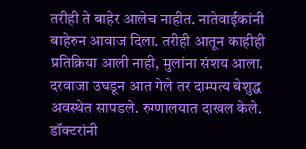तरीही ते बाहेर आलेच नाहीत. नातेवाईकांनी बाहेरुन आवाज दिला. तरीही आतून काहीही प्रतिक्रिया आली नाही, मुलांना संशय आला. दरवाजा उघडून आत गेले तर दाम्पत्य बेशुद्ध अवस्थेत सापडले. रुग्णालयात दाखल केले. डॉक्टरांनी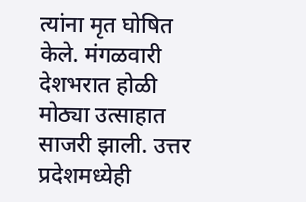त्यांना मृत घोषित केले. मंगळवारी देशभरात होळी मोठ्या उत्साहात साजरी झाली. उत्तर प्रदेशमध्येही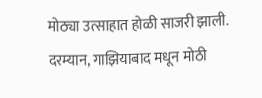मोठ्या उत्साहात होळी साजरी झाली. दरम्यान, गाझियाबाद मधून मोठी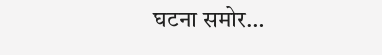घटना समोर…